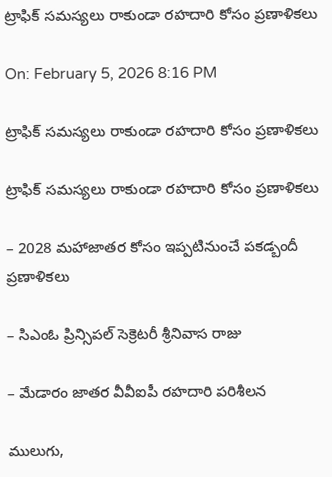ట్రాఫిక్ సమస్యలు రాకుండా రహదారి కోసం ప్రణాళికలు

On: February 5, 2026 8:16 PM

ట్రాఫిక్ సమస్యలు రాకుండా రహదారి కోసం ప్రణాళికలు

ట్రాఫిక్ సమస్యలు రాకుండా రహదారి కోసం ప్రణాళికలు

– 2028 మహాజాతర కోసం ఇప్పటినుంచే పకడ్బందీ ప్రణాళికలు

– సిఎంఓ ప్రిన్సిపల్ సెక్రెటరీ శ్రీనివాస రాజు

– మేడారం జాతర వీవీఐపీ రహదారి పరిశీలన

ములుగు,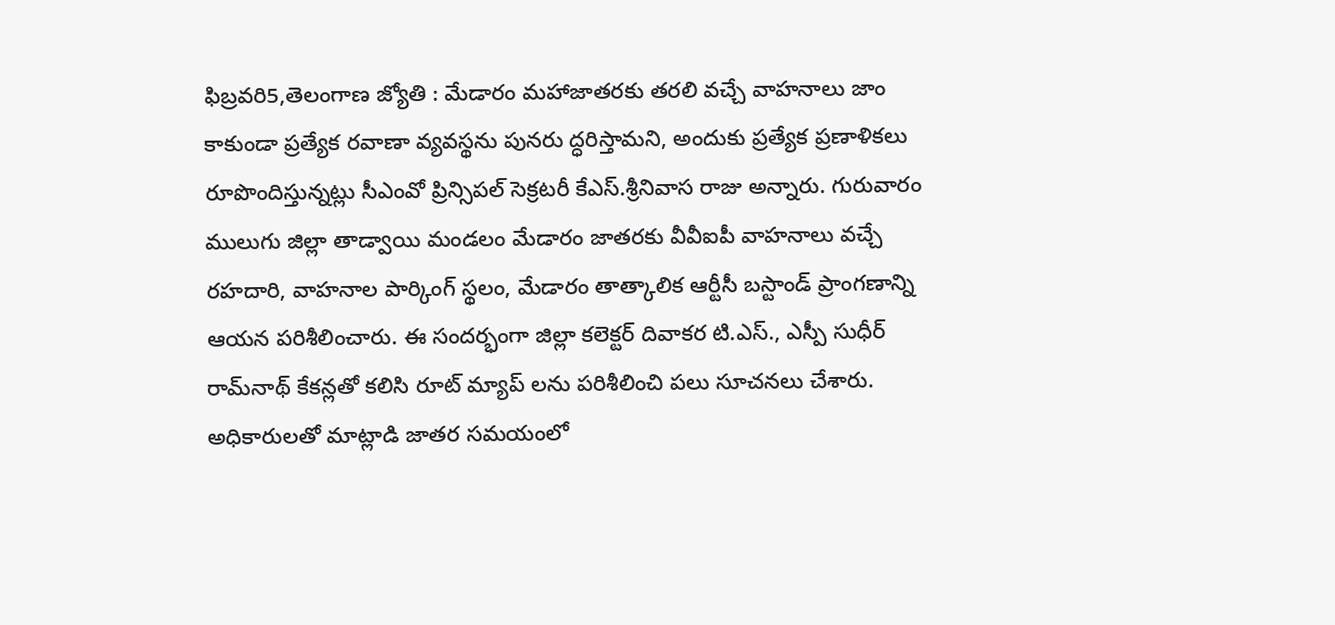ఫిబ్రవరి5,తెలంగాణ జ్యోతి : మేడారం మహాజాతరకు తరలి వచ్చే వాహనాలు జాం కాకుండా ప్రత్యేక రవాణా వ్యవస్థను పునరు ద్ధరిస్తామని, అందుకు ప్రత్యేక ప్రణాళికలు రూపొందిస్తున్నట్లు సీఎంవో ప్రిన్సిపల్ సెక్రటరీ కేఎస్.శ్రీనివాస రాజు అన్నారు. గురువారం ములుగు జిల్లా తాడ్వాయి మండలం మేడారం జాతరకు వీవీఐపీ వాహనాలు వచ్చే రహదారి, వాహనాల పార్కింగ్ స్థలం, మేడారం తాత్కాలిక ఆర్టీసీ బస్టాండ్ ప్రాంగణాన్ని ఆయన పరిశీలించారు. ఈ సందర్భంగా జిల్లా కలెక్టర్ దివాకర టి.ఎస్., ఎస్పీ సుధీర్ రామ్‌నాథ్ కేకన్లతో కలిసి రూట్ మ్యాప్ లను పరిశీలించి పలు సూచనలు చేశారు. అధికారులతో మాట్లాడి జాతర సమయంలో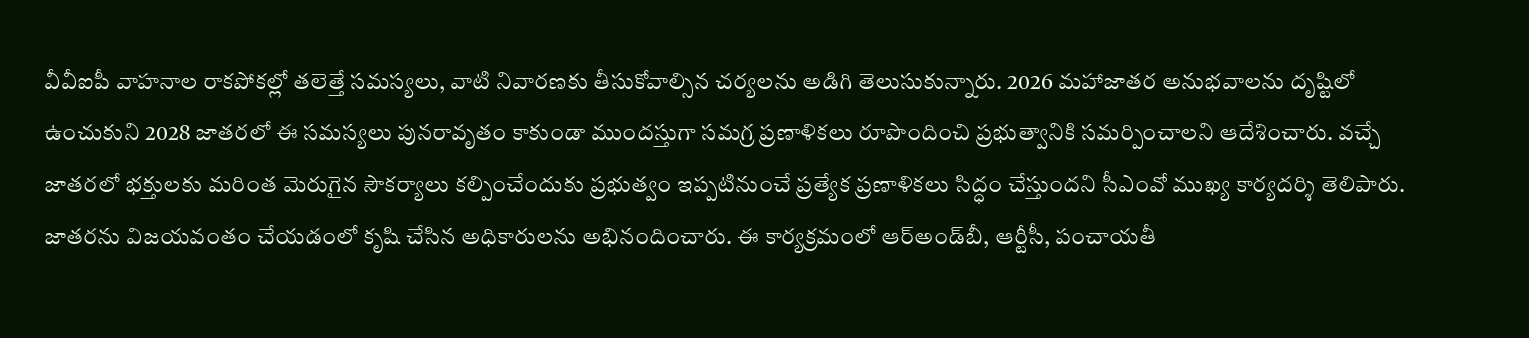వీవీఐపీ వాహనాల రాకపోకల్లో తలెత్తే సమస్యలు, వాటి నివారణకు తీసుకోవాల్సిన చర్యలను అడిగి తెలుసుకున్నారు. 2026 మహాజాతర అనుభవాలను దృష్టిలో ఉంచుకుని 2028 జాతరలో ఈ సమస్యలు పునరావృతం కాకుండా ముందస్తుగా సమగ్ర ప్రణాళికలు రూపొందించి ప్రభుత్వానికి సమర్పించాలని ఆదేశించారు. వచ్చే జాతరలో భక్తులకు మరింత మెరుగైన సౌకర్యాలు కల్పించేందుకు ప్రభుత్వం ఇప్పటినుంచే ప్రత్యేక ప్రణాళికలు సిద్ధం చేస్తుందని సీఎంవో ముఖ్య కార్యదర్శి తెలిపారు. జాతరను విజయవంతం చేయడంలో కృషి చేసిన అధికారులను అభినందించారు. ఈ కార్యక్రమంలో ఆర్‌అండ్‌బీ, ఆర్టీసీ, పంచాయతీ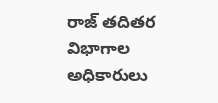రాజ్ తదితర విభాగాల అధికారులు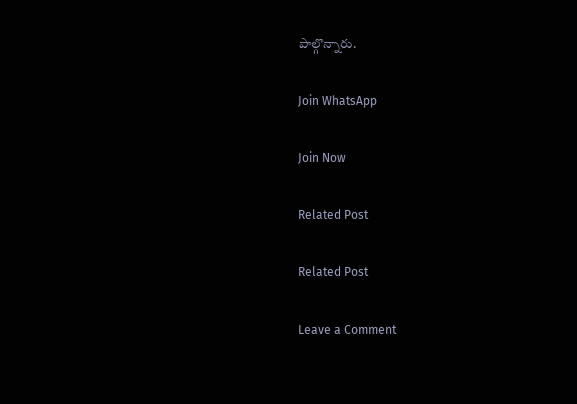పాల్గొన్నారు.

Join WhatsApp

Join Now

Related Post

Related Post

Leave a Comment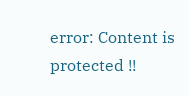error: Content is protected !!